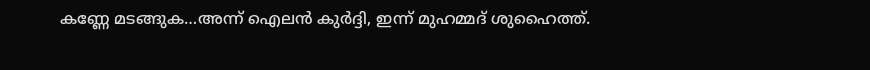കണ്ണേ മടങ്ങുക…അന്ന് ഐലന്‍ കുര്‍ദ്ദി, ഇന്ന് മുഹമ്മദ് ശുഹൈത്ത്.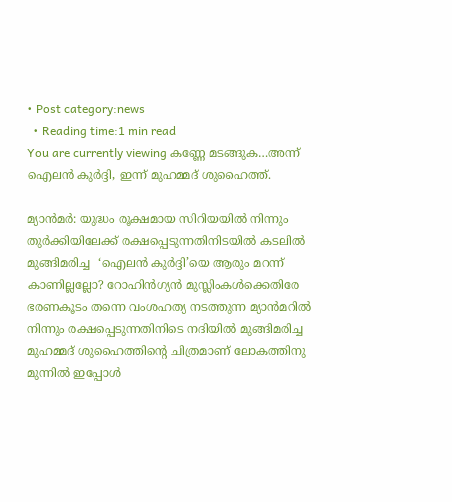• Post category:news
  • Reading time:1 min read
You are currently viewing കണ്ണേ മടങ്ങുക…അന്ന് ഐലന്‍ കുര്‍ദ്ദി, ഇന്ന് മുഹമ്മദ് ശുഹൈത്ത്.

മ്യാന്‍മര്‍: യുദ്ധം രൂക്ഷമായ സിറിയയില്‍ നിന്നും തുര്‍ക്കിയിലേക്ക് രക്ഷപ്പെടുന്നതിനിടയില്‍ കടലില്‍ മുങ്ങിമരിച്ച  ‘ഐലന്‍ കുര്‍ദ്ദി’യെ ആരും മറന്ന് കാണില്ലല്ലോ? റോഹിന്‍ഗ്യന്‍ മുസ്ലിംകള്‍ക്കെതിരേ ഭരണകൂടം തന്നെ വംശഹത്യ നടത്തുന്ന മ്യാന്‍മറില്‍ നിന്നും രക്ഷപ്പെടുന്നതിനിടെ നദിയില്‍ മുങ്ങിമരിച്ച
മുഹമ്മദ് ശുഹൈത്തിന്റെ ചിത്രമാണ് ലോകത്തിനു മുന്നില്‍ ഇപ്പോള്‍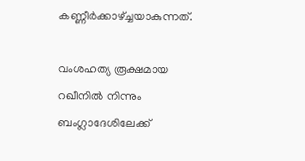കണ്ണീര്‍ക്കാഴ്ച്ചയാകുന്നത്.

വംശഹത്യ രൂക്ഷമായ റഖീനില്‍ നിന്നും ബംഗ്ലാദേശിലേക്ക്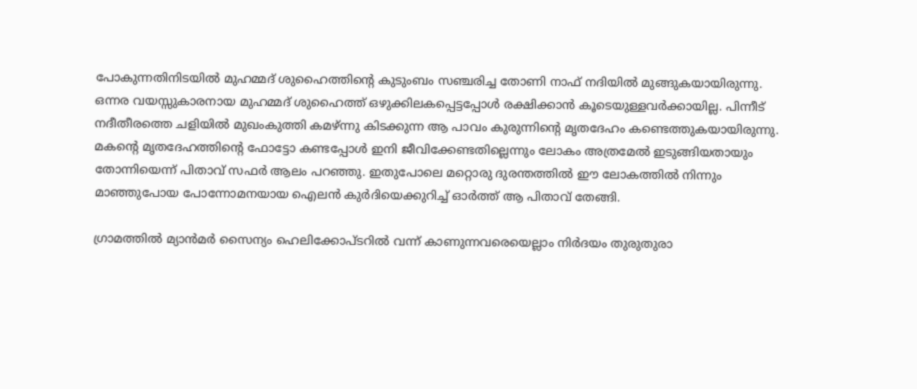പോകുന്നതിനിടയില്‍ മുഹമ്മദ് ശുഹൈത്തിന്റെ കുടുംബം സഞ്ചരിച്ച തോണി നാഫ് നദിയില്‍ മുങ്ങുകയായിരുന്നു. ഒന്നര വയസ്സുകാരനായ മുഹമ്മദ് ശുഹൈത്ത് ഒഴുക്കിലകപ്പെട്ടപ്പോള്‍ രക്ഷിക്കാന്‍ കൂടെയുള്ളവര്‍ക്കായില്ല. പിന്നീട് നദീതീരത്തെ ചളിയില്‍ മുഖംകുത്തി കമഴ്ന്നു കിടക്കുന്ന ആ പാവം കുരുന്നിന്റെ മൃതദേഹം കണ്ടെത്തുകയായിരുന്നു. മകന്റെ മൃതദേഹത്തിന്റെ ഫോട്ടോ കണ്ടപ്പോള്‍ ഇനി ജീവിക്കേണ്ടതില്ലെന്നും ലോകം അത്രമേല്‍ ഇടുങ്ങിയതായും തോന്നിയെന്ന് പിതാവ് സഫര്‍ ആലം പറഞ്ഞു. ഇതുപോലെ മറ്റൊരു ദുരന്തത്തില്‍ ഈ ലോകത്തില്‍ നിന്നും മാഞ്ഞുപോയ പോന്നോമനയായ ഐലന്‍ കുര്‍ദിയെക്കുറിച്ച് ഓര്‍ത്ത് ആ പിതാവ് തേങ്ങി.

ഗ്രാമത്തില്‍ മ്യാന്‍മര്‍ സൈന്യം ഹെലിക്കോപ്ടറില്‍ വന്ന് കാണുന്നവരെയെല്ലാം നിര്‍ദയം തുരുതുരാ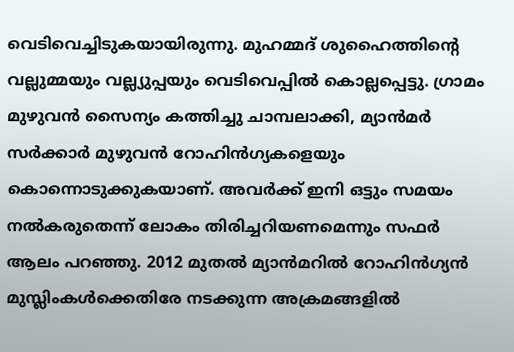വെടിവെച്ചിടുകയായിരുന്നു. മുഹമ്മദ് ശുഹൈത്തിന്റെ വല്ലുമ്മയും വല്ല്യുപ്പയും വെടിവെപ്പില്‍ കൊല്ലപ്പെട്ടു. ഗ്രാമം മുഴുവന്‍ സൈന്യം കത്തിച്ചു ചാമ്പലാക്കി, മ്യാന്‍മര്‍ സര്‍ക്കാര്‍ മുഴുവന്‍ റോഹിന്‍ഗ്യകളെയും കൊന്നൊടുക്കുകയാണ്. അവര്‍ക്ക് ഇനി ഒട്ടും സമയം നല്‍കരുതെന്ന് ലോകം തിരിച്ചറിയണമെന്നും സഫര്‍ ആലം പറഞ്ഞു. 2012 മുതല്‍ മ്യാന്‍മറില്‍ റോഹിന്‍ഗ്യന്‍ മുസ്ലിംകള്‍ക്കെതിരേ നടക്കുന്ന അക്രമങ്ങളില്‍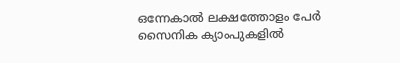ഒന്നേകാല്‍ ലക്ഷത്തോളം പേര്‍ സൈനിക ക്യാംപുകളില്‍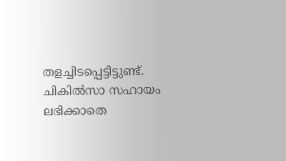തളച്ചിടപ്പെട്ടിട്ടുണ്ട്. ചികില്‍സാ സഹായം ലഭിക്കാതെ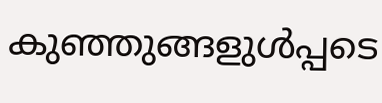കുഞ്ഞുങ്ങളുള്‍പ്പടെ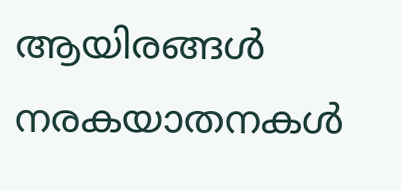ആയിരങ്ങള്‍ നരകയാതനകള്‍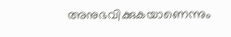അനുഭവിക്കുകയാണെന്നും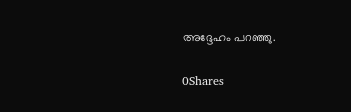അദ്ദേഹം പറഞ്ഞു.

0Shares